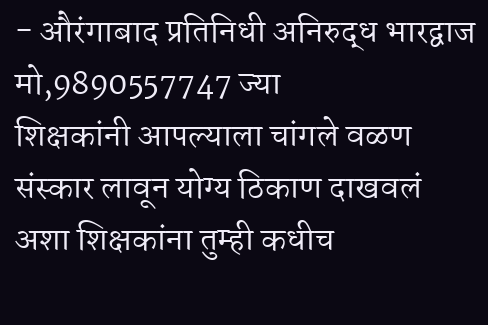- औरंगाबाद प्रतिनिधी अनिरुद्ध भारद्वाज मो,9890557747 ज्या
शिक्षकांनी आपल्याला चांगले वळण संस्कार लावून योग्य ठिकाण दाखवलं अशा शिक्षकांना तुम्ही कधीच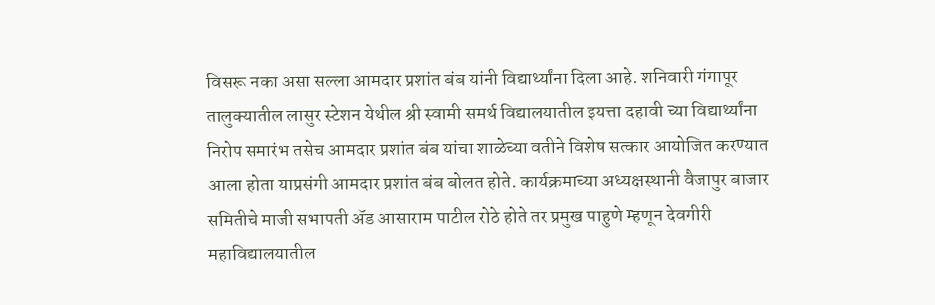विसरू नका असा सल्ला आमदार प्रशांत बंब यांनी विद्यार्थ्यांना दिला आहे. शनिवारी गंगापूर तालुक्यातील लासुर स्टेशन येथील श्री स्वामी समर्थ विद्यालयातील इयत्ता दहावी च्या विद्यार्थ्यांना निरोप समारंभ तसेच आमदार प्रशांत बंब यांचा शाळेच्या वतीने विशेष सत्कार आयोजित करण्यात आला होता याप्रसंगी आमदार प्रशांत बंब बोलत होते. कार्यक्रमाच्या अध्यक्षस्थानी वैजापुर बाजार समितीचे माजी सभापती ॲड आसाराम पाटील रोठे होते तर प्रमुख पाहुणे म्हणून देवगीरी महाविद्यालयातील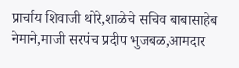प्रार्चाय शिवाजी थोरे,शाळेचे सचिव बाबासाहेब नेमाने,माजी सरपंच प्रदीप भुजबळ,आमदार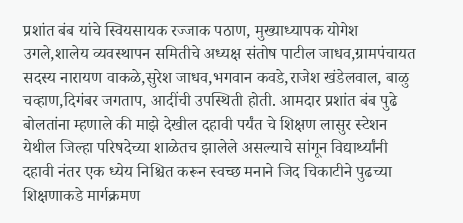प्रशांत बंब यांचे स्वियसायक रज्जाक पठाण, मुख्याध्यापक योगेश उगले,शालेय व्यवस्थापन समितीचे अध्यक्ष संतोष पाटील जाधव,ग्रामपंचायत सदस्य नारायण वाकळे,सुरेश जाधव,भगवान कवडे,राजेश खंडेलवाल, बाळु चव्हाण,दिगंबर जगताप, आदींची उपस्थिती होती. आमदार प्रशांत बंब पुढे बोलतांना म्हणाले की माझे देखील दहावी पर्यंत चे शिक्षण लासुर स्टेशन येथील जिल्हा परिषदेच्या शाळेतच झालेले असल्याचे सांगून विद्यार्थ्यांनी दहावी नंतर एक ध्येय निश्चित करून स्वच्छ मनाने जिद चिकाटीने पुढच्या शिक्षणाकडे मार्गक्रमण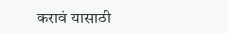करावं यासाठी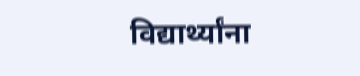विद्यार्थ्यांना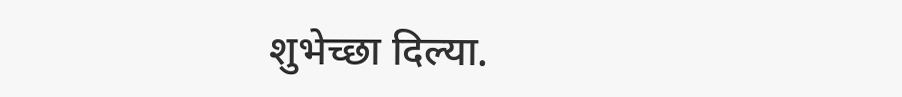शुभेच्छा दिल्या.